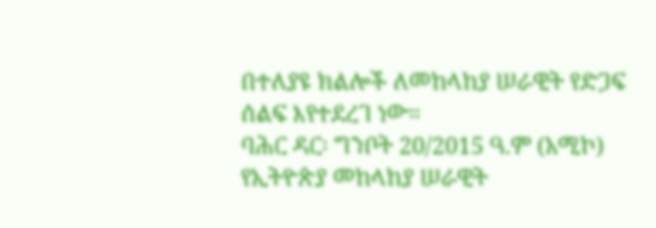በተለያዩ ክልሎች ለመከላከያ ሠራዊት የድጋፍ ሰልፍ እየተደረገ ነው።
ባሕር ዳር፡ ግንቦት 20/2015 ዓ.ም (አሚኮ) የኢትዮጵያ መከላከያ ሠራዊት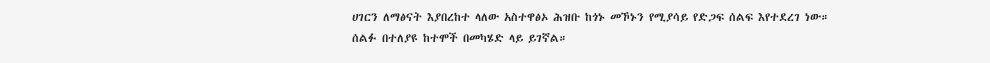ሀገርን ለማፅናት እያበረከተ ላለው አስተዋፅኦ ሕዝቡ ከጎኑ መኾኑን የሚያሳይ የድጋፍ ሰልፍ እየተደረገ ነው።
ሰልፉ በተለያዩ ከተሞች በመካሄድ ላይ ይገኛል።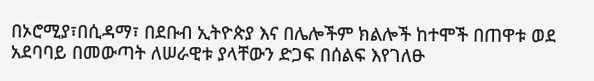በኦሮሚያ፣በሲዳማ፣ በደቡብ ኢትዮጵያ እና በሌሎችም ክልሎች ከተሞች በጠዋቱ ወደ አደባባይ በመውጣት ለሠራዊቱ ያላቸውን ድጋፍ በሰልፍ እየገለፁ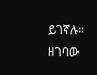ይገኛሉ። ዘገባው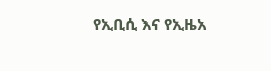የኢቢሲ እና የኢዜአ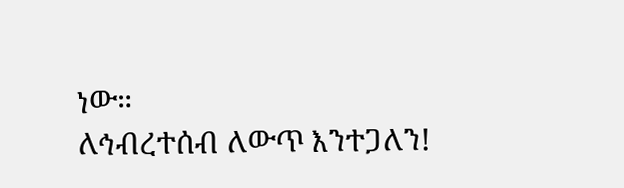ነው።
ለኅብረተሰብ ለውጥ እንተጋለን!